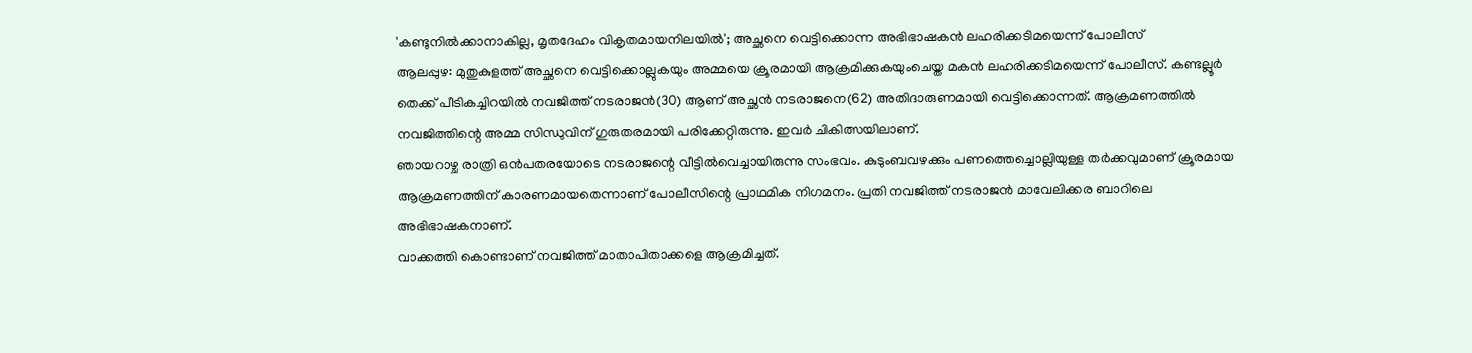'കണ്ടുനിൽക്കാനാകില്ല, മൃതദേഹം വികൃതമായനിലയിൽ'; അച്ഛനെ വെട്ടിക്കൊന്ന അഭിഭാഷകൻ ലഹരിക്കടിമയെന്ന് പോലീസ്
ആലപ്പുഴ: മുതുകുളത്ത് അച്ഛനെ വെട്ടിക്കൊല്ലുകയും അമ്മയെ ക്രൂരമായി ആക്രമിക്കുകയുംചെയ്ത മകൻ ലഹരിക്കടിമയെന്ന് പോലീസ്. കണ്ടല്ലൂർ തെക്ക് പീടികച്ചിറയിൽ നവജിത്ത് നടരാജൻ(30) ആണ് അച്ഛൻ നടരാജനെ(62) അതിദാരുണമായി വെട്ടിക്കൊന്നത്. ആക്രമണത്തിൽ നവജിത്തിന്റെ അമ്മ സിന്ധുവിന് ഗുരുതരമായി പരിക്കേറ്റിരുന്നു. ഇവർ ചികിത്സയിലാണ്.
ഞായറാഴ്ച രാത്രി ഒൻപതരയോടെ നടരാജന്റെ വീട്ടിൽവെച്ചായിരുന്നു സംഭവം. കുടുംബവഴക്കും പണത്തെച്ചൊല്ലിയുള്ള തർക്കവുമാണ് ക്രൂരമായ ആക്രമണത്തിന് കാരണമായതെന്നാണ് പോലീസിന്റെ പ്രാഥമിക നിഗമനം. പ്രതി നവജിത്ത് നടരാജൻ മാവേലിക്കര ബാറിലെ അഭിഭാഷകനാണ്.
വാക്കത്തി കൊണ്ടാണ് നവജിത്ത് മാതാപിതാക്കളെ ആക്രമിച്ചത്.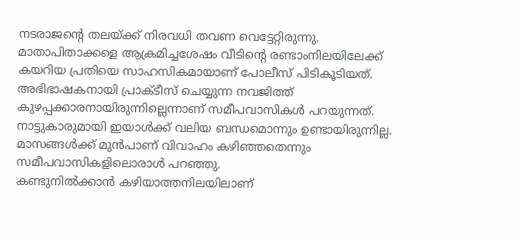നടരാജന്റെ തലയ്ക്ക് നിരവധി തവണ വെട്ടേറ്റിരുന്നു. മാതാപിതാക്കളെ ആക്രമിച്ചശേഷം വീടിന്റെ രണ്ടാംനിലയിലേക്ക് കയറിയ പ്രതിയെ സാഹസികമായാണ് പോലീസ് പിടികൂടിയത്.
അഭിഭാഷകനായി പ്രാക്ടീസ് ചെയ്യുന്ന നവജിത്ത് കുഴപ്പക്കാരനായിരുന്നില്ലെന്നാണ് സമീപവാസികൾ പറയുന്നത്. നാട്ടുകാരുമായി ഇയാൾക്ക് വലിയ ബന്ധമൊന്നും ഉണ്ടായിരുന്നില്ല. മാസങ്ങൾക്ക് മുൻപാണ് വിവാഹം കഴിഞ്ഞതെന്നും സമീപവാസികളിലൊരാൾ പറഞ്ഞു.
കണ്ടുനിൽക്കാൻ കഴിയാത്തനിലയിലാണ്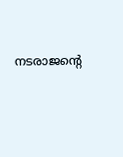നടരാജന്റെ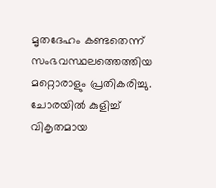മൃതദേഹം കണ്ടതെന്ന് സംഭവസ്ഥലത്തെത്തിയ മറ്റൊരാളും പ്രതികരിച്ചു. ചോരയിൽ കുളിച്ച് വികൃതമായ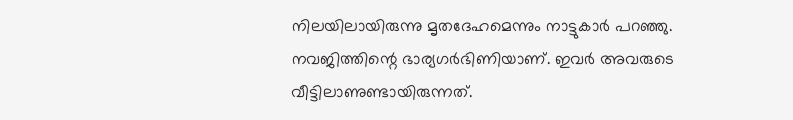നിലയിലായിരുന്നു മൃതദേഹമെന്നും നാട്ടുകാർ പറഞ്ഞു. നവജിത്തിന്റെ ഭാര്യഗർഭിണിയാണ്. ഇവർ അവരുടെ വീട്ടിലാണുണ്ടായിരുന്നത്.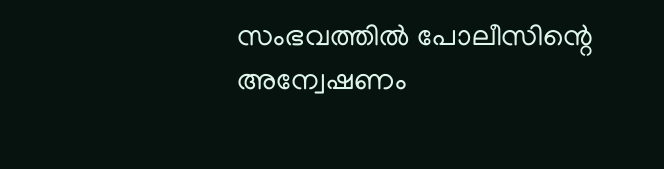സംഭവത്തിൽ പോലീസിന്റെ അന്വേഷണം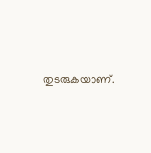തുടരുകയാണ്.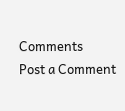Comments
Post a Comment